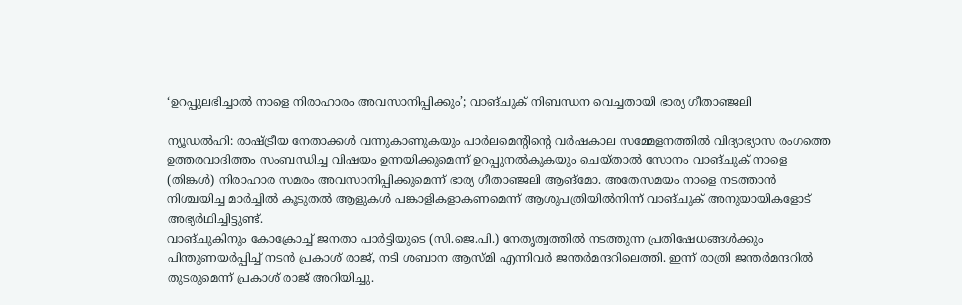‘ഉറപ്പുലഭിച്ചാൽ നാളെ നിരാഹാരം അവസാനിപ്പിക്കും’; വാങ്ചുക് നിബന്ധന വെച്ചതായി ഭാര്യ ഗീതാഞ്ജലി

ന്യൂഡൽഹി: രാഷ്ട്രീയ നേതാക്കൾ വന്നുകാണുകയും പാർലമെന്റിന്റെ വർഷകാല സമ്മേളനത്തിൽ വിദ്യാഭ്യാസ രംഗത്തെ ഉത്തരവാദിത്തം സംബന്ധിച്ച വിഷയം ഉന്നയിക്കുമെന്ന് ഉറപ്പുനൽകുകയും ചെയ്താൽ സോനം വാങ്ചുക് നാളെ (തിങ്കൾ) നിരാഹാര സമരം അവസാനിപ്പിക്കുമെന്ന് ഭാര്യ ഗീതാഞ്ജലി ആങ്മോ. അതേസമയം നാളെ നടത്താൻ നിശ്ചയിച്ച മാർച്ചിൽ കൂടുതൽ ആളുകൾ പങ്കാളികളാകണമെന്ന് ആശുപത്രിയിൽനിന്ന് വാങ്ചുക് അനുയായികളോട് അഭ്യർഥിച്ചിട്ടുണ്ട്.
വാങ്ചുകിനും കോക്രോച്ച് ജനതാ പാർട്ടിയുടെ (സി.ജെ.പി.) നേതൃത്വത്തിൽ നടത്തുന്ന പ്രതിഷേധങ്ങൾക്കും പിന്തുണയർപ്പിച്ച് നടൻ പ്രകാശ് രാജ്, നടി ശബാന ആസ്മി എന്നിവർ ജന്തർമന്ദറിലെത്തി. ഇന്ന് രാത്രി ജന്തർമന്ദറിൽ തുടരുമെന്ന് പ്രകാശ് രാജ് അറിയിച്ചു.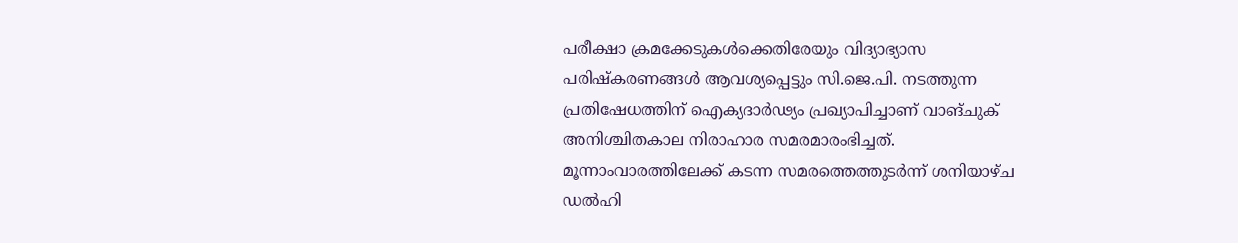പരീക്ഷാ ക്രമക്കേടുകൾക്കെതിരേയും വിദ്യാഭ്യാസ പരിഷ്കരണങ്ങൾ ആവശ്യപ്പെട്ടും സി.ജെ.പി. നടത്തുന്ന പ്രതിഷേധത്തിന് ഐക്യദാർഢ്യം പ്രഖ്യാപിച്ചാണ് വാങ്ചുക് അനിശ്ചിതകാല നിരാഹാര സമരമാരംഭിച്ചത്. മൂന്നാംവാരത്തിലേക്ക് കടന്ന സമരത്തെത്തുടർന്ന് ശനിയാഴ്ച ഡൽഹി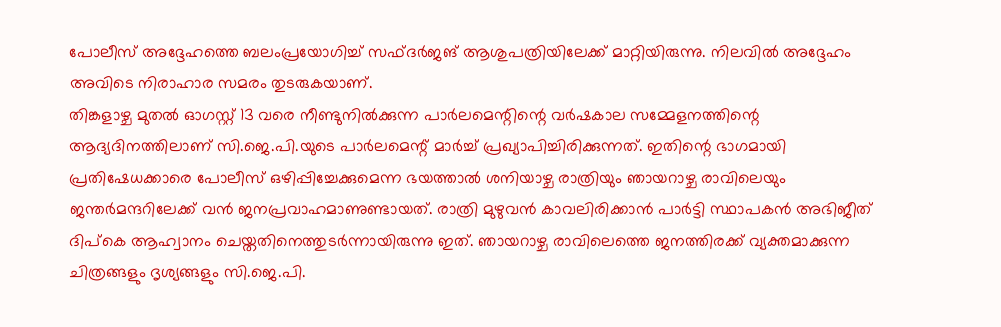പോലീസ് അദ്ദേഹത്തെ ബലംപ്രയോഗിച്ച് സഫ്ദർജങ് ആശുപത്രിയിലേക്ക് മാറ്റിയിരുന്നു. നിലവിൽ അദ്ദേഹം അവിടെ നിരാഹാര സമരം തുടരുകയാണ്.
തിങ്കളാഴ്ച മുതൽ ഓഗസ്റ്റ് 13 വരെ നീണ്ടുനിൽക്കുന്ന പാർലമെന്റിന്റെ വർഷകാല സമ്മേളനത്തിന്റെ ആദ്യദിനത്തിലാണ് സി.ജെ.പി.യുടെ പാർലമെന്റ് മാർച്ച് പ്രഖ്യാപിച്ചിരിക്കുന്നത്. ഇതിന്റെ ഭാഗമായി പ്രതിഷേധക്കാരെ പോലീസ് ഒഴിപ്പിച്ചേക്കുമെന്ന ഭയത്താൽ ശനിയാഴ്ച രാത്രിയും ഞായറാഴ്ച രാവിലെയും ജന്തർമന്ദറിലേക്ക് വൻ ജനപ്രവാഹമാണുണ്ടായത്. രാത്രി മുഴുവൻ കാവലിരിക്കാൻ പാർട്ടി സ്ഥാപകൻ അഭിജീത് ദിപ്കെ ആഹ്വാനം ചെയ്തതിനെത്തുടർന്നായിരുന്നു ഇത്. ഞായറാഴ്ച രാവിലെത്തെ ജനത്തിരക്ക് വ്യക്തമാക്കുന്ന ചിത്രങ്ങളും ദൃശ്യങ്ങളും സി.ജെ.പി.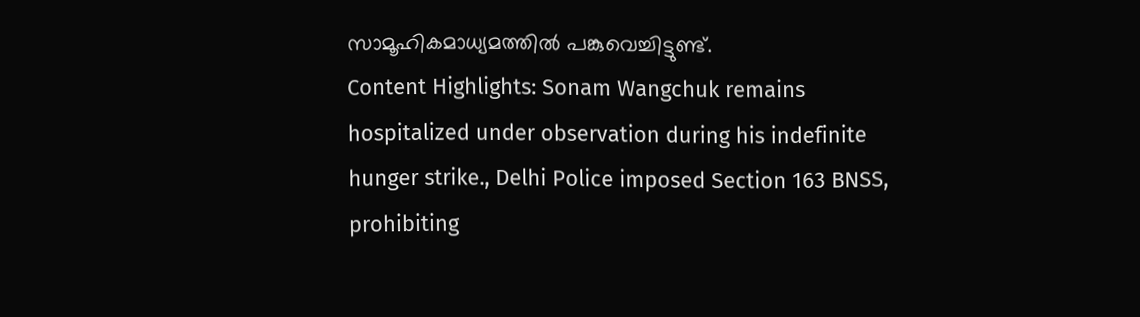സാമൂഹികമാധ്യമത്തിൽ പങ്കുവെച്ചിട്ടുണ്ട്.
Content Highlights: Sonam Wangchuk remains hospitalized under observation during his indefinite hunger strike., Delhi Police imposed Section 163 BNSS, prohibiting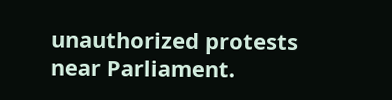unauthorized protests near Parliament.